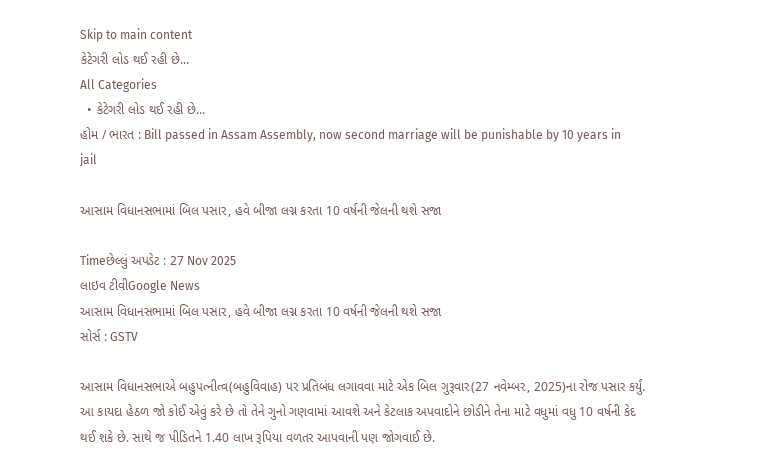Skip to main content
કેટેગરી લોડ થઈ રહી છે...
All Categories
  • કેટેગરી લોડ થઈ રહી છે...
હોમ / ભારત : Bill passed in Assam Assembly, now second marriage will be punishable by 10 years in jail

આસામ વિધાનસભામાં બિલ પસાર, હવે બીજા લગ્ન કરતા 10 વર્ષની જેલની થશે સજા

Timeછેલ્લું અપડેટ : 27 Nov 2025
લાઇવ ટીવીGoogle News
આસામ વિધાનસભામાં બિલ પસાર, હવે બીજા લગ્ન કરતા 10 વર્ષની જેલની થશે સજા
સોર્સ : GSTV

આસામ વિધાનસભાએ બહુપત્નીત્વ(બહુવિવાહ) પર પ્રતિબંધ લગાવવા માટે એક બિલ ગુરૂવાર(27 નવેમ્બર, 2025)ના રોજ પસાર કર્યું. આ કાયદા હેઠળ જો કોઈ એવું કરે છે તો તેને ગુનો ગણવામાં આવશે અને કેટલાક અપવાદોને છોડીને તેના માટે વધુમાં વધુ 10 વર્ષની કેદ થઈ શકે છે. સાથે જ પીડિતને 1.40 લાખ રૂપિયા વળતર આપવાની પણ જોગવાઈ છે.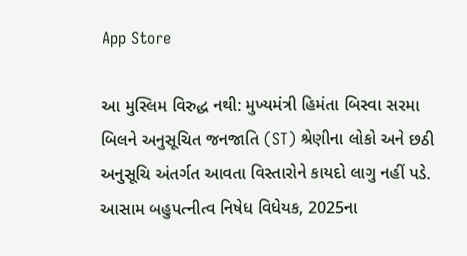App Store

આ મુસ્લિમ વિરુદ્ધ નથી: મુખ્યમંત્રી હિમંતા બિસ્વા સરમા
બિલને અનુસૂચિત જનજાતિ (ST) શ્રેણીના લોકો અને છઠી અનુસૂચિ અંતર્ગત આવતા વિસ્તારોને કાયદો લાગુ નહીં પડે. આસામ બહુપત્નીત્વ નિષેધ વિધેયક, 2025ના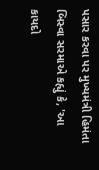પસાર કરવા પર મુખ્યમંત્રી હિમંતા બિસ્વા સરમાએ કહ્યું કે, 'આ કાયદો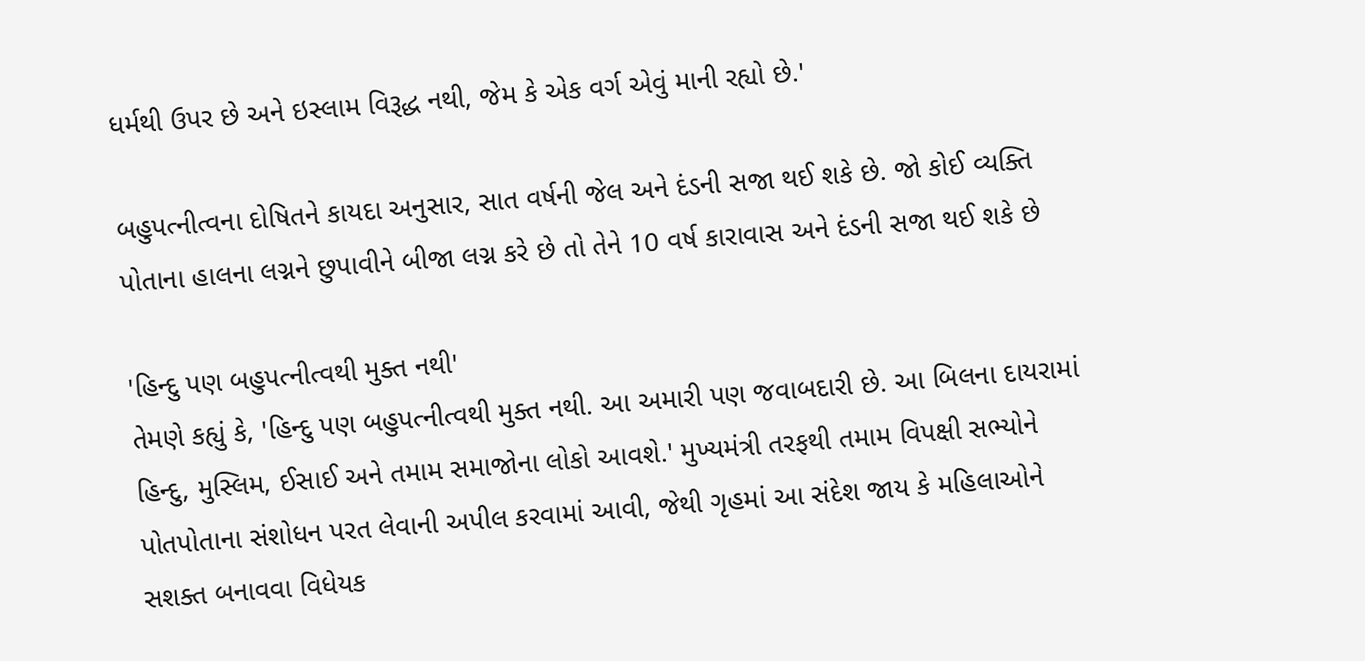ધર્મથી ઉપર છે અને ઇસ્લામ વિરૂદ્ધ નથી, જેમ કે એક વર્ગ એવું માની રહ્યો છે.'

બહુપત્નીત્વના દોષિતને કાયદા અનુસાર, સાત વર્ષની જેલ અને દંડની સજા થઈ શકે છે. જો કોઈ વ્યક્તિ પોતાના હાલના લગ્નને છુપાવીને બીજા લગ્ન કરે છે તો તેને 10 વર્ષ કારાવાસ અને દંડની સજા થઈ શકે છે

'હિન્દુ પણ બહુપત્નીત્વથી મુક્ત નથી'
તેમણે કહ્યું કે, 'હિન્દુ પણ બહુપત્નીત્વથી મુક્ત નથી. આ અમારી પણ જવાબદારી છે. આ બિલના દાયરામાં હિન્દુ, મુસ્લિમ, ઈસાઈ અને તમામ સમાજોના લોકો આવશે.' મુખ્યમંત્રી તરફથી તમામ વિપક્ષી સભ્યોને પોતપોતાના સંશોધન પરત લેવાની અપીલ કરવામાં આવી, જેથી ગૃહમાં આ સંદેશ જાય કે મહિલાઓને સશક્ત બનાવવા વિધેયક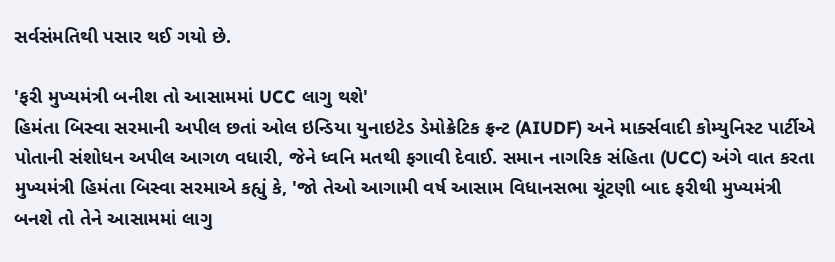સર્વસંમતિથી પસાર થઈ ગયો છે.

'ફરી મુખ્યમંત્રી બનીશ તો આસામમાં UCC લાગુ થશે'
હિમંતા બિસ્વા સરમાની અપીલ છતાં ઓલ ઇન્ડિયા યુનાઇટેડ ડેમોક્રેટિક ફ્રન્ટ (AIUDF) અને માર્ક્સવાદી કોમ્યુનિસ્ટ પાર્ટીએ પોતાની સંશોધન અપીલ આગળ વધારી, જેને ધ્વનિ મતથી ફગાવી દેવાઈ. સમાન નાગરિક સંહિતા (UCC) અંગે વાત કરતા મુખ્યમંત્રી હિમંતા બિસ્વા સરમાએ કહ્યું કે, 'જો તેઓ આગામી વર્ષ આસામ વિધાનસભા ચૂંટણી બાદ ફરીથી મુખ્યમંત્રી બનશે તો તેને આસામમાં લાગુ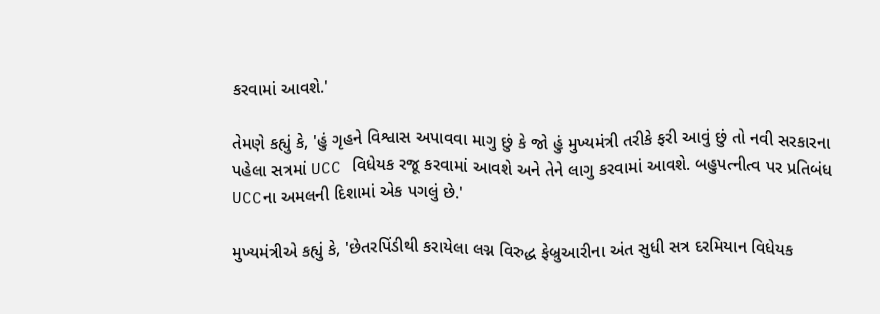કરવામાં આવશે.'

તેમણે કહ્યું કે, 'હું ગૃહને વિશ્વાસ અપાવવા માગુ છું કે જો હું મુખ્યમંત્રી તરીકે ફરી આવું છું તો નવી સરકારના પહેલા સત્રમાં UCC વિધેયક રજૂ કરવામાં આવશે અને તેને લાગુ કરવામાં આવશે. બહુપત્નીત્વ પર પ્રતિબંધ UCCના અમલની દિશામાં એક પગલું છે.'

મુખ્યમંત્રીએ કહ્યું કે, 'છેતરપિંડીથી કરાયેલા લગ્ન વિરુદ્ધ ફેબ્રુઆરીના અંત સુધી સત્ર દરમિયાન વિધેયક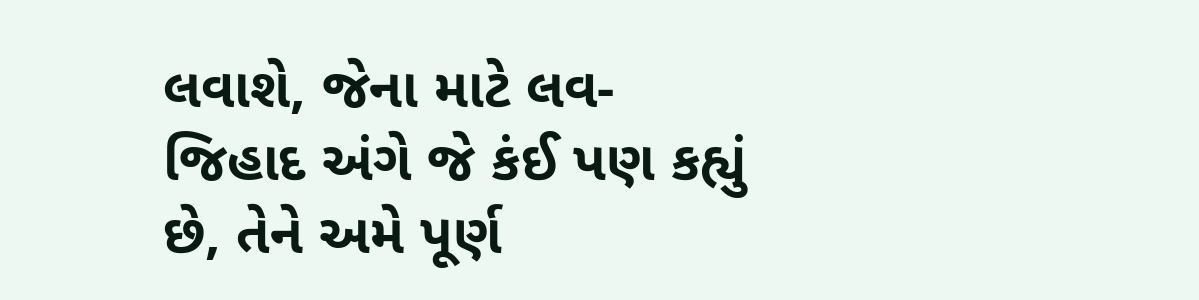લવાશે, જેના માટે લવ-જિહાદ અંગે જે કંઈ પણ કહ્યું છે, તેને અમે પૂર્ણ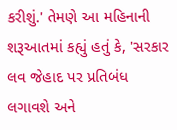કરીશું.' તેમણે આ મહિનાની શરૂઆતમાં કહ્યું હતું કે, 'સરકાર લવ જેહાદ પર પ્રતિબંધ લગાવશે અને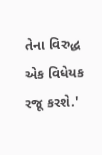તેના વિરુદ્ધ એક વિધેયક રજૂ કરશે.'